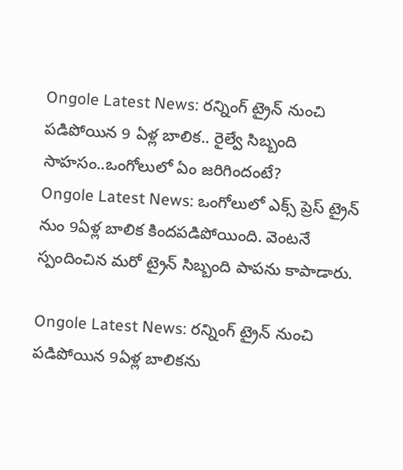Ongole Latest News: రన్నింగ్ ట్రైన్ నుంచి పడిపోయిన 9 ఏళ్ల బాలిక.. రైల్వే సిబ్బంది సాహసం..ఒంగోలులో ఏం జరిగిందంటే?
Ongole Latest News: ఒంగోలులో ఎక్స్ ప్రెస్ ట్రైన్ నుం 9ఏళ్ల బాలిక కిందపడిపోయింది. వెంటనే స్పందించిన మరో ట్రైన్ సిబ్బంది పాపను కాపాడారు.

Ongole Latest News: రన్నింగ్ ట్రైన్ నుంచి పడిపోయిన 9ఏళ్ల బాలికను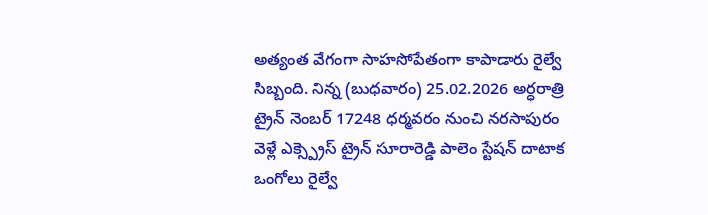అత్యంత వేగంగా సాహసోపేతంగా కాపాడారు రైల్వే సిబ్బంది. నిన్న (బుధవారం) 25.02.2026 అర్ధరాత్రి ట్రైన్ నెంబర్ 17248 ధర్మవరం నుంచి నరసాపురం వెళ్లే ఎక్స్ప్రెస్ ట్రైన్ సూరారెడ్డి పాలెం స్టేషన్ దాటాక ఒంగోలు రైల్వే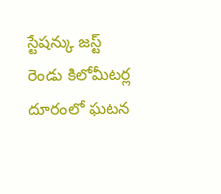స్టేషన్కు జస్ట్ రెండు కిలోమీటర్ల దూరంలో ఘటన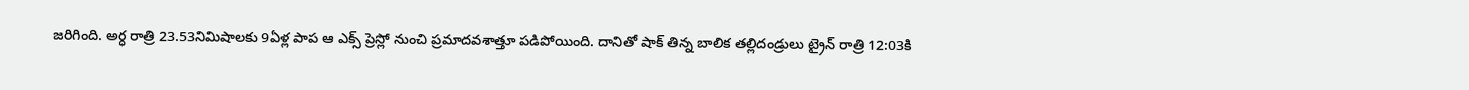జరిగింది. అర్ధ రాత్రి 23.53నిమిషాలకు 9ఏళ్ల పాప ఆ ఎక్స్ ప్రెస్లో నుంచి ప్రమాదవశాత్తూ పడిపోయింది. దానితో షాక్ తిన్న బాలిక తల్లిదండ్రులు ట్రైన్ రాత్రి 12:03కి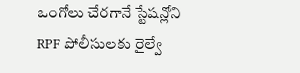ఒంగోలు చేరగానే స్టేషన్లోని RPF పోలీసులకు రైల్వే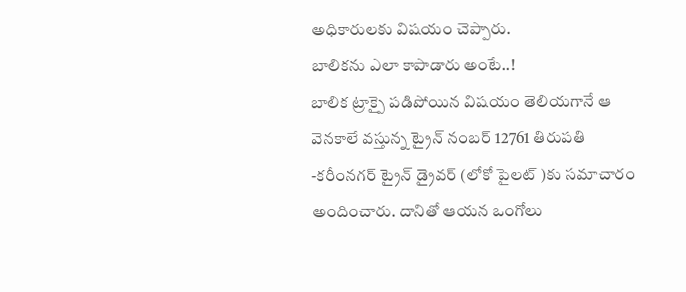అధికారులకు విషయం చెప్పారు.
బాలికను ఎలా కాపాడారు అంటే..!
బాలిక ట్రాక్పై పడిపోయిన విషయం తెలియగానే ఆ వెనకాలే వస్తున్న ట్రైన్ నంబర్ 12761 తిరుపతి -కరీంనగర్ ట్రైన్ డ్రైవర్ (లోకో పైలట్ )కు సమాచారం అందించారు. దానితో ఆయన ఒంగోలు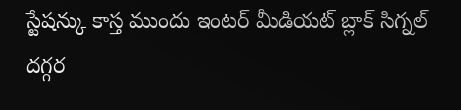స్టేషన్కు కాస్త ముందు ఇంటర్ మీడియట్ బ్లాక్ సిగ్నల్ దగ్గర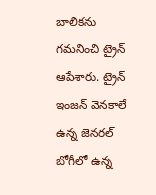బాలికను గమనించి ట్రైన్ ఆపేశారు. ట్రైన్ ఇంజన్ వెనకాలే ఉన్న జెనరల్ బోగీలో ఉన్న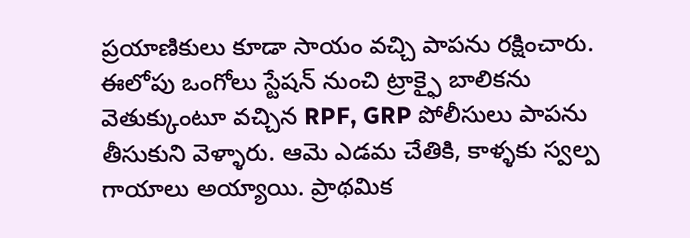ప్రయాణికులు కూడా సాయం వచ్చి పాపను రక్షించారు. ఈలోపు ఒంగోలు స్టేషన్ నుంచి ట్రాక్ఫై బాలికను వెతుక్కుంటూ వచ్చిన RPF, GRP పోలీసులు పాపను తీసుకుని వెళ్ళారు. ఆమె ఎడమ చేతికి, కాళ్ళకు స్వల్ప గాయాలు అయ్యాయి. ప్రాథమిక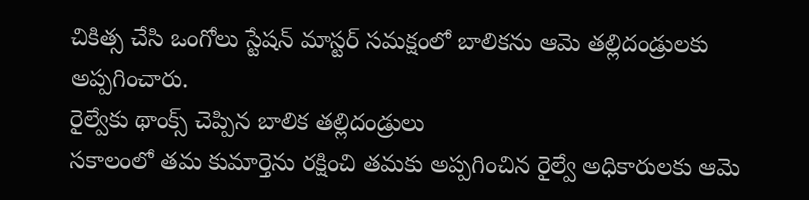చికిత్స చేసి ఒంగోలు స్టేషన్ మాస్టర్ సమక్షంలో బాలికను ఆమె తల్లిదండ్రులకు అప్పగించారు.
రైల్వేకు థాంక్స్ చెప్పిన బాలిక తల్లిదండ్రులు
సకాలంలో తమ కుమార్తెను రక్షించి తమకు అప్పగించిన రైల్వే అధికారులకు ఆమె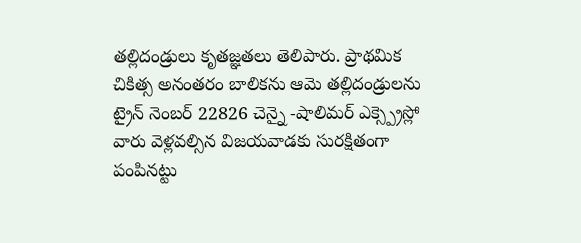తల్లిదండ్రులు కృతజ్ఞతలు తెలిపారు. ప్రాథమిక చికిత్స అనంతరం బాలికను ఆమె తల్లిదండ్రులను ట్రైన్ నెంబర్ 22826 చెన్నై -షాలిమర్ ఎక్స్ప్రెస్లో వారు వెళ్లవల్సిన విజయవాడకు సురక్షితంగా పంపినట్టు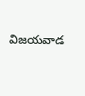విజయవాడ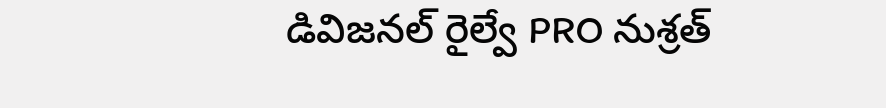డివిజనల్ రైల్వే PRO నుశ్రత్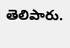తెలిపారు.